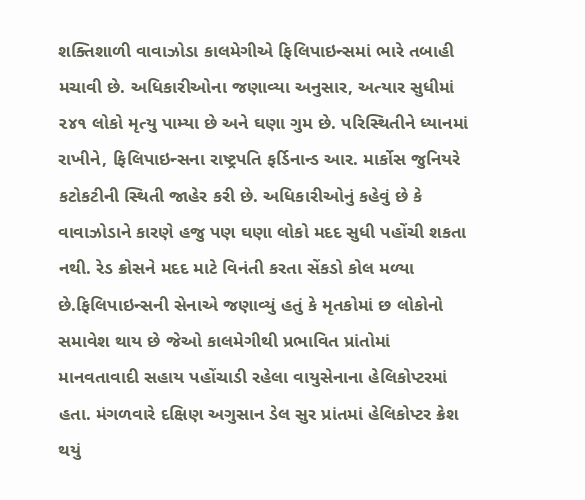શક્તિશાળી વાવાઝોડા કાલમેગીએ ફિલિપાઇન્સમાં ભારે તબાહી મચાવી છે. અધિકારીઓના જણાવ્યા અનુસાર, અત્યાર સુધીમાં ૨૪૧ લોકો મૃત્યુ પામ્યા છે અને ઘણા ગુમ છે. પરિસ્થિતીને ધ્યાનમાં રાખીને, ફિલિપાઇન્સના રાષ્ટ્રપતિ ફર્ડિનાન્ડ આર. માર્કોસ જુનિયરે કટોકટીની સ્થિતી જાહેર કરી છે. અધિકારીઓનું કહેવું છે કે વાવાઝોડાને કારણે હજુ પણ ઘણા લોકો મદદ સુધી પહોંચી શકતા નથી. રેડ ક્રોસને મદદ માટે વિનંતી કરતા સેંકડો કોલ મળ્યા છે.ફિલિપાઇન્સની સેનાએ જણાવ્યું હતું કે મૃતકોમાં છ લોકોનો સમાવેશ થાય છે જેઓ કાલમેગીથી પ્રભાવિત પ્રાંતોમાં માનવતાવાદી સહાય પહોંચાડી રહેલા વાયુસેનાના હેલિકોપ્ટરમાં હતા. મંગળવારે દક્ષિણ અગુસાન ડેલ સુર પ્રાંતમાં હેલિકોપ્ટર ક્રેશ થયું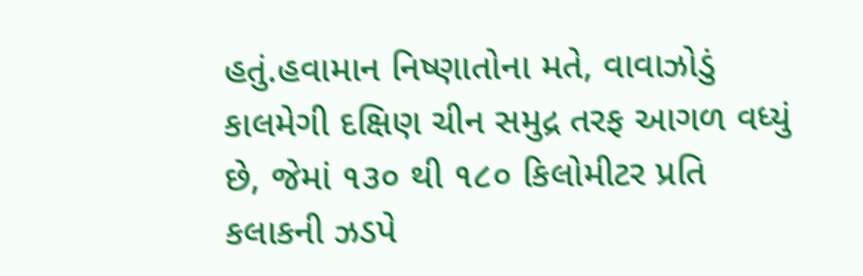હતું.હવામાન નિષ્ણાતોના મતે, વાવાઝોડું કાલમેગી દક્ષિણ ચીન સમુદ્ર તરફ આગળ વધ્યું છે, જેમાં ૧૩૦ થી ૧૮૦ કિલોમીટર પ્રતિ કલાકની ઝડપે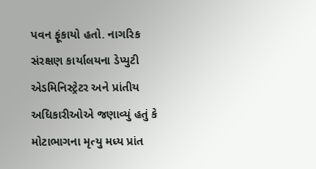પવન ફૂંકાયો હતો. નાગરિક સંરક્ષણ કાર્યાલયના ડેપ્યુટી એડમિનિસ્ટ્રેટર અને પ્રાંતીય અધિકારીઓએ જણાવ્યું હતું કે મોટાભાગના મૃત્યુ મધ્ય પ્રાંત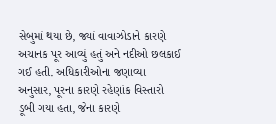સેબુમાં થયા છે, જ્યાં વાવાઝોડાને કારણે અચાનક પૂર આવ્યું હતું અને નદીઓ છલકાઈ ગઈ હતી. અધિકારીઓના જણાવ્યા અનુસાર, પૂરના કારણે રહેણાંક વિસ્તારો ડૂબી ગયા હતા, જેના કારણે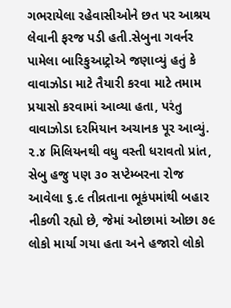ગભરાયેલા રહેવાસીઓને છત પર આશ્રય લેવાની ફરજ પડી હતી.સેબુના ગવર્નર પામેલા બારિકુઆટ્રોએ જણાવ્યું હતું કે વાવાઝોડા માટે તૈયારી કરવા માટે તમામ પ્રયાસો કરવામાં આવ્યા હતા, પરંતુ વાવાઝોડા દરમિયાન અચાનક પૂર આવ્યું. ૨.૪ મિલિયનથી વધુ વસ્તી ધરાવતો પ્રાંત, સેબુ હજુ પણ ૩૦ સપ્ટેમ્બરના રોજ આવેલા ૬.૯ તીવ્રતાના ભૂકંપમાંથી બહાર નીકળી રહ્યો છે, જેમાં ઓછામાં ઓછા ૭૯ લોકો માર્યા ગયા હતા અને હજારો લોકો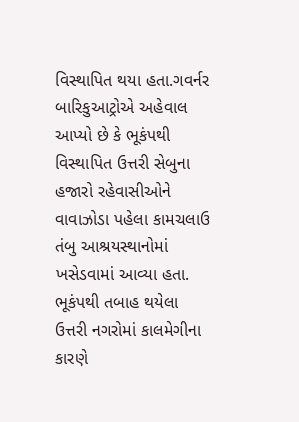વિસ્થાપિત થયા હતા.ગવર્નર બારિકુઆટ્રોએ અહેવાલ આપ્યો છે કે ભૂકંપથી વિસ્થાપિત ઉત્તરી સેબુના હજારો રહેવાસીઓને વાવાઝોડા પહેલા કામચલાઉ તંબુ આશ્રયસ્થાનોમાં ખસેડવામાં આવ્યા હતા. ભૂકંપથી તબાહ થયેલા ઉત્તરી નગરોમાં કાલમેગીના કારણે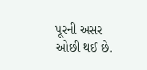પૂરની અસર ઓછી થઈ છે.